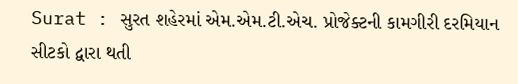Surat : સુરત શહેરમાં એમ.એમ.ટી.એચ. પ્રોજેક્ટની કામગીરી દરમિયાન સીટકો દ્વારા થતી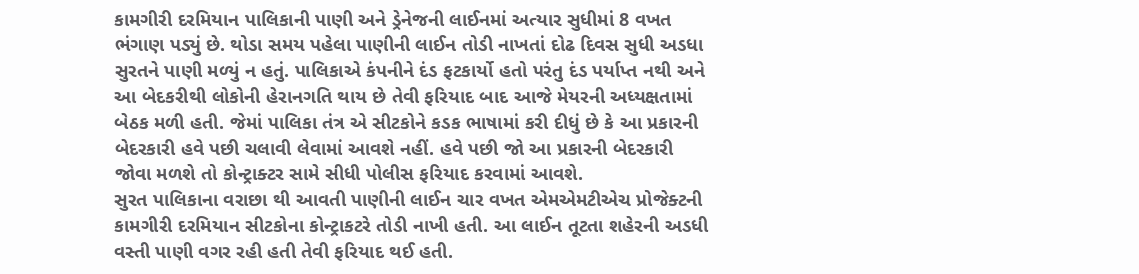કામગીરી દરમિયાન પાલિકાની પાણી અને ડ્રેનેજની લાઈનમાં અત્યાર સુધીમાં 8 વખત ભંગાણ પડ્યું છે. થોડા સમય પહેલા પાણીની લાઈન તોડી નાખતાં દોઢ દિવસ સુધી અડધા સુરતને પાણી મળ્યું ન હતું. પાલિકાએ કંપનીને દંડ ફટકાર્યો હતો પરંતુ દંડ પર્યાપ્ત નથી અને આ બેદકરીથી લોકોની હેરાનગતિ થાય છે તેવી ફરિયાદ બાદ આજે મેયરની અધ્યક્ષતામાં બેઠક મળી હતી. જેમાં પાલિકા તંત્ર એ સીટકોને કડક ભાષામાં કરી દીધું છે કે આ પ્રકારની બેદરકારી હવે પછી ચલાવી લેવામાં આવશે નહીં. હવે પછી જો આ પ્રકારની બેદરકારી જોવા મળશે તો કોન્ટ્રાક્ટર સામે સીધી પોલીસ ફરિયાદ કરવામાં આવશે.
સુરત પાલિકાના વરાછા થી આવતી પાણીની લાઈન ચાર વખત એમએમટીએચ પ્રોજેક્ટની કામગીરી દરમિયાન સીટકોના કોન્ટ્રાકટરે તોડી નાખી હતી. આ લાઈન તૂટતા શહેરની અડધી વસ્તી પાણી વગર રહી હતી તેવી ફરિયાદ થઈ હતી.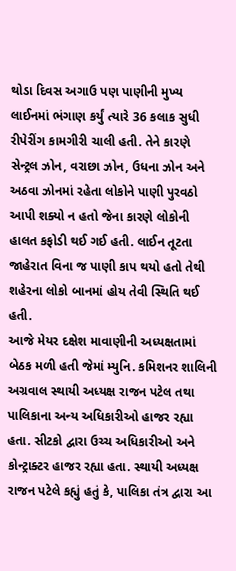થોડા દિવસ અગાઉ પણ પાણીની મુખ્ય લાઈનમાં ભંગાણ કર્યું ત્યારે 36 કલાક સુધી રીપેરીંગ કામગીરી ચાલી હતી. તેને કારણે સેન્ટ્રલ ઝોન, વરાછા ઝોન, ઉધના ઝોન અને અઠવા ઝોનમાં રહેતા લોકોને પાણી પુરવઠો આપી શક્યો ન હતો જેના કારણે લોકોની હાલત કફોડી થઈ ગઈ હતી. લાઈન તૂટતા જાહેરાત વિના જ પાણી કાપ થયો હતો તેથી શહેરના લોકો બાનમાં હોય તેવી સ્થિતિ થઈ હતી.
આજે મેયર દક્ષેશ માવાણીની અધ્યક્ષતામાં બેઠક મળી હતી જેમાં મ્યુનિ. કમિશનર શાલિની અગ્રવાલ સ્થાયી અધ્યક્ષ રાજન પટેલ તથા પાલિકાના અન્ય અધિકારીઓ હાજર રહ્યા હતા. સીટકો દ્વારા ઉચ્ચ અધિકારીઓ અને કોન્ટ્રાક્ટર હાજર રહ્યા હતા. સ્થાયી અધ્યક્ષ રાજન પટેલે કહ્યું હતું કે, પાલિકા તંત્ર દ્વારા આ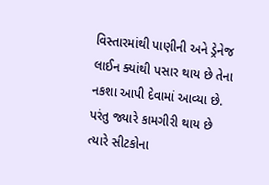વિસ્તારમાંથી પાણીની અને ડ્રેનેજ લાઈન ક્યાંથી પસાર થાય છે તેના નકશા આપી દેવામાં આવ્યા છે. પરંતુ જ્યારે કામગીરી થાય છે ત્યારે સીટકોના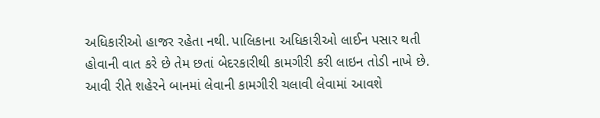અધિકારીઓ હાજર રહેતા નથી. પાલિકાના અધિકારીઓ લાઈન પસાર થતી હોવાની વાત કરે છે તેમ છતાં બેદરકારીથી કામગીરી કરી લાઇન તોડી નાખે છે. આવી રીતે શહેરને બાનમાં લેવાની કામગીરી ચલાવી લેવામાં આવશે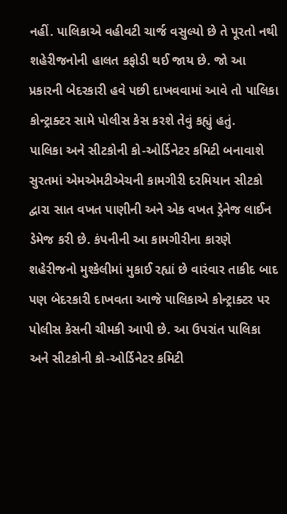નહીં. પાલિકાએ વહીવટી ચાર્જ વસુલ્યો છે તે પૂરતો નથી શહેરીજનોની હાલત કફોડી થઈ જાય છે. જો આ પ્રકારની બેદરકારી હવે પછી દાખવવામાં આવે તો પાલિકા કોન્ટ્રાક્ટર સામે પોલીસ કેસ કરશે તેવું કહ્યું હતું.
પાલિકા અને સીટકોની કો-ઓર્ડિનેટર કમિટી બનાવાશે
સુરતમાં એમએમટીએચની કામગીરી દરમિયાન સીટકો દ્વારા સાત વખત પાણીની અને એક વખત ડ્રેનેજ લાઈન ડેમેજ કરી છે. કંપનીની આ કામગીરીના કારણે શહેરીજનો મુશ્કેલીમાં મુકાઈ રહ્યાં છે વારંવાર તાકીદ બાદ પણ બેદરકારી દાખવતા આજે પાલિકાએ કોન્ટ્રાક્ટર પર પોલીસ કેસની ચીમકી આપી છે. આ ઉપરાંત પાલિકા અને સીટકોની કો-ઓર્ડિનેટર કમિટી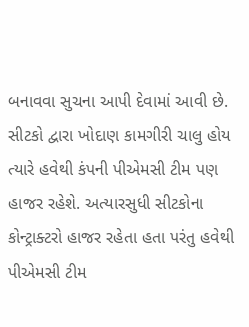બનાવવા સુચના આપી દેવામાં આવી છે. સીટકો દ્વારા ખોદાણ કામગીરી ચાલુ હોય ત્યારે હવેથી કંપની પીએમસી ટીમ પણ હાજર રહેશે. અત્યારસુધી સીટકોના કોન્ટ્રાક્ટરો હાજર રહેતા હતા પરંતુ હવેથી પીએમસી ટીમ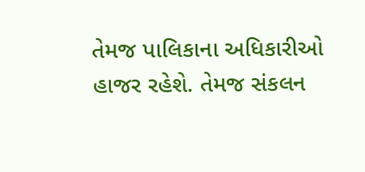તેમજ પાલિકાના અધિકારીઓ હાજર રહેશે. તેમજ સંકલન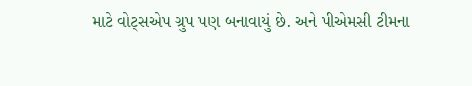માટે વોટ્સએપ ગ્રુપ પણ બનાવાયું છે. અને પીએમસી ટીમના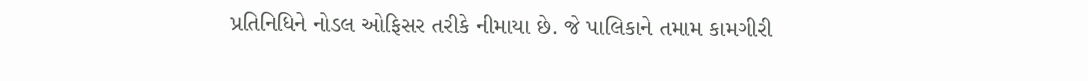પ્રતિનિધિને નોડલ ઓફિસર તરીકે નીમાયા છે. જે પાલિકાને તમામ કામગીરી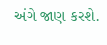અંગે જાણ કરશે.